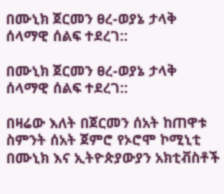በሙኒክ ጀርመን ፀረ-ወያኔ ታላቅ ሰላማዊ ሰልፍ ተደረገ::

በሙኒክ ጀርመን ፀረ-ወያኔ ታላቅ ሰላማዊ ሰልፍ ተደረገ::

በዛሬው እለት በጀርመን ሰአት ከጠዋቱ ስምንት ሰአት ጀምሮ የኦሮሞ ኮሚኒቲ በሙኒክ እና ኢትዮጵያውያን አክቲቭስቶች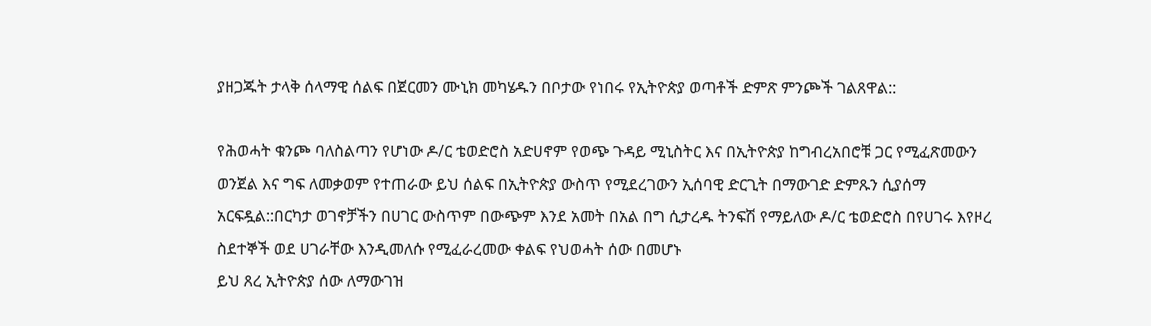ያዘጋጁት ታላቅ ሰላማዊ ሰልፍ በጀርመን ሙኒክ መካሄዱን በቦታው የነበሩ የኢትዮጵያ ወጣቶች ድምጽ ምንጮች ገልጸዋል::

የሕወሓት ቁንጮ ባለስልጣን የሆነው ዶ/ር ቴወድሮስ አድሀኖም የወጭ ጉዳይ ሚኒስትር እና በኢትዮጵያ ከግብረአበሮቹ ጋር የሚፈጽመውን ወንጀል እና ግፍ ለመቃወም የተጠራው ይህ ሰልፍ በኢትዮጵያ ውስጥ የሚደረገውን ኢሰባዊ ድርጊት በማውገድ ድምጹን ሲያሰማ አርፍዷል::በርካታ ወገኖቻችን በሀገር ውስጥም በውጭም እንደ አመት በአል በግ ሲታረዱ ትንፍሽ የማይለው ዶ/ር ቴወድሮስ በየሀገሩ እየዞረ ስደተኞች ወደ ሀገራቸው እንዲመለሱ የሚፈራረመው ቀልፍ የህወሓት ሰው በመሆኑ
ይህ ጸረ ኢትዮጵያ ሰው ለማውገዝ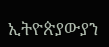ኢትዮጵያውያን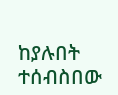ከያሉበት ተሰብስበው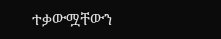ተቃውሟቸውን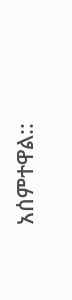አሰምተዋል::